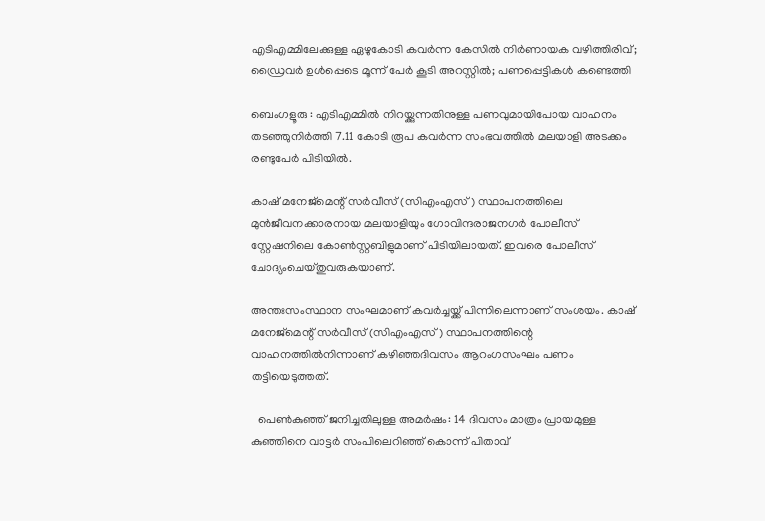എടിഎമ്മിലേക്കുള്ള ഏഴുകോടി കവർന്ന കേസിൽ നിർണായക വഴിത്തിരിവ്; ഡ്രൈവർ ഉൾപ്പെടെ മൂന്ന് പേർ കൂടി അറസ്റ്റിൽ; പണപ്പെട്ടികൾ കണ്ടെത്തി

ബെംഗളൂരു : എടിഎമ്മിൽ നിറയ്ക്കുന്നതിനുള്ള പണവുമായിപോയ വാഹനം തടഞ്ഞുനിർത്തി 7.11 കോടി രൂപ കവർന്ന സംഭവത്തിൽ മലയാളി അടക്കം രണ്ടുപേർ പിടിയിൽ.

കാഷ് മനേജ്‌മെന്റ് സർവീസ് (സിഎംഎസ്) സ്ഥാപനത്തിലെ മുൻജീവനക്കാരനായ മലയാളിയും ഗോവിന്ദരാജനഗർ പോലീസ് സ്റ്റേഷനിലെ കോൺസ്റ്റബിളുമാണ് പിടിയിലായത്. ഇവരെ പോലീസ് ചോദ്യംചെയ്തുവരുകയാണ്.

അന്തഃസംസ്ഥാന സംഘമാണ് കവർച്ചയ്ക്ക് പിന്നിലെന്നാണ് സംശയം. കാഷ് മനേജ്‌മെന്റ് സർവീസ് (സിഎംഎസ്) സ്ഥാപനത്തിന്റെ വാഹനത്തിൽനിന്നാണ് കഴിഞ്ഞദിവസം ആറംഗസംഘം പണം തട്ടിയെടുത്തത്.

  പെൺകുഞ്ഞ് ജനിച്ചതിലുള്ള അമർഷം: 14 ദിവസം മാത്രം പ്രായമുള്ള കുഞ്ഞിനെ വാട്ടർ സംപിലെറിഞ്ഞ് കൊന്ന് പിതാവ്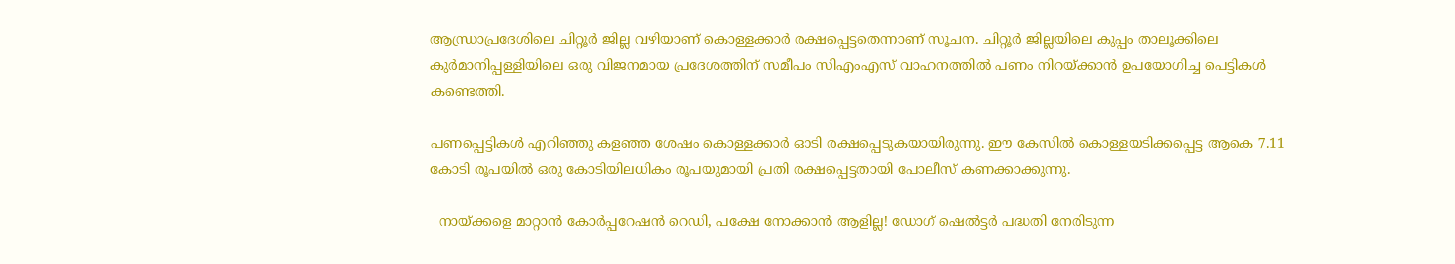ആന്ധ്രാപ്രദേശിലെ ചിറ്റൂർ ജില്ല വഴിയാണ് കൊള്ളക്കാർ രക്ഷപ്പെട്ടതെന്നാണ് സൂചന. ചിറ്റൂർ ജില്ലയിലെ കുപ്പം താലൂക്കിലെ കുർമാനിപ്പള്ളിയിലെ ഒരു വിജനമായ പ്രദേശത്തിന് സമീപം സിഎംഎസ് വാഹനത്തിൽ പണം നിറയ്ക്കാൻ ഉപയോഗിച്ച പെട്ടികൾ കണ്ടെത്തി.

പണപ്പെട്ടികൾ എറിഞ്ഞു കളഞ്ഞ ശേഷം കൊള്ളക്കാർ ഓടി രക്ഷപ്പെടുകയായിരുന്നു. ഈ കേസിൽ കൊള്ളയടിക്കപ്പെട്ട ആകെ 7.11 കോടി രൂപയിൽ ഒരു കോടിയിലധികം രൂപയുമായി പ്രതി രക്ഷപ്പെട്ടതായി പോലീസ് കണക്കാക്കുന്നു.

  നായ്ക്കളെ മാറ്റാൻ കോർപ്പറേഷൻ റെഡി, പക്ഷേ നോക്കാൻ ആളില്ല! ഡോഗ് ഷെൽട്ടർ പദ്ധതി നേരിടുന്ന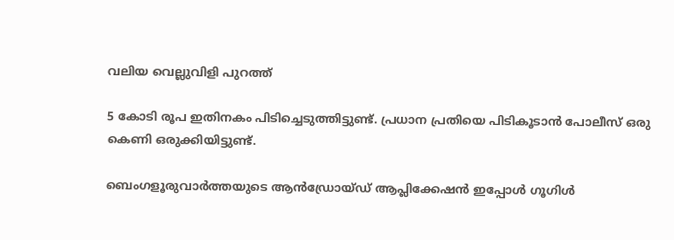വലിയ വെല്ലുവിളി പുറത്ത്

5 കോടി രൂപ ഇതിനകം പിടിച്ചെടുത്തിട്ടുണ്ട്. പ്രധാന പ്രതിയെ പിടികൂടാൻ പോലീസ് ഒരു കെണി ഒരുക്കിയിട്ടുണ്ട്.

ബെംഗളൂരുവാർത്തയുടെ ആൻഡ്രോയ്ഡ് ആപ്ലിക്കേഷൻ ഇപ്പോൾ ഗൂഗിൾ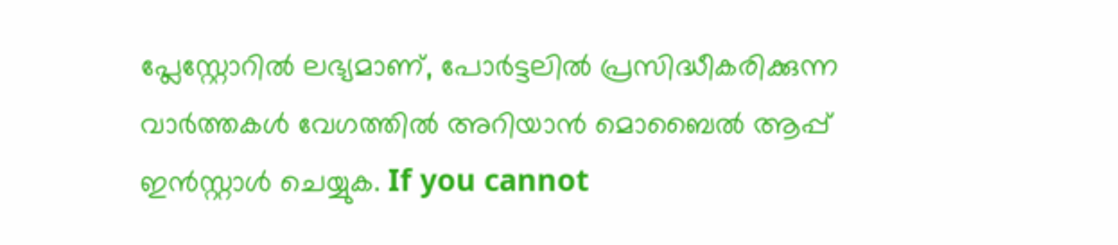പ്ലേസ്റ്റോറിൽ ലഭ്യമാണ്, പോർട്ടലിൽ പ്രസിദ്ധീകരിക്കുന്ന വാർത്തകൾ വേഗത്തിൽ അറിയാൻ മൊബൈൽ ആപ്പ് ഇൻസ്റ്റാൾ ചെയ്യുക. If you cannot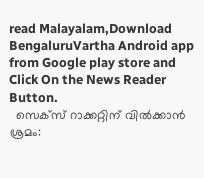read Malayalam,Download BengaluruVartha Android app from Google play store and Click On the News Reader Button.
  സെക്സ് റാക്കറ്റിന് വിൽക്കാൻ ശ്രമം: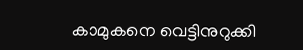കാമുകനെ വെട്ടിനുറുക്കി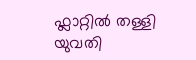ഫ്ലാറ്റിൽ തള്ളി യുവതി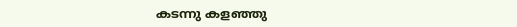കടന്നു കളഞ്ഞു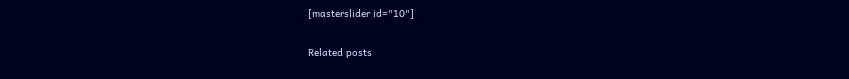[masterslider id="10"]

Related posts